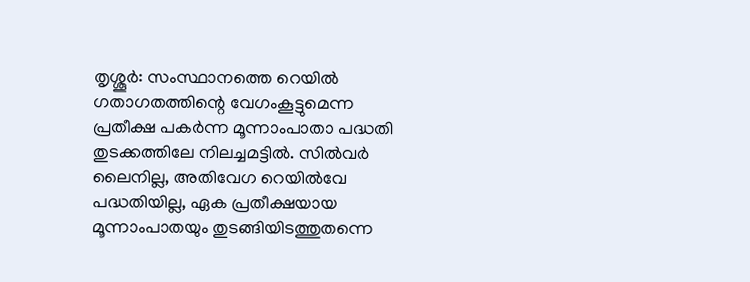തൃശ്ശൂർ: സംസ്ഥാനത്തെ റെയിൽ ഗതാഗതത്തിന്റെ വേഗംകൂട്ടുമെന്ന പ്രതീക്ഷ പകർന്ന മൂന്നാംപാതാ പദ്ധതി തുടക്കത്തിലേ നിലച്ചമട്ടിൽ. സിൽവർ ലൈനില്ല, അതിവേഗ റെയിൽവേ പദ്ധതിയില്ല, ഏക പ്രതീക്ഷയായ മൂന്നാംപാതയും തുടങ്ങിയിടത്തുതന്നെ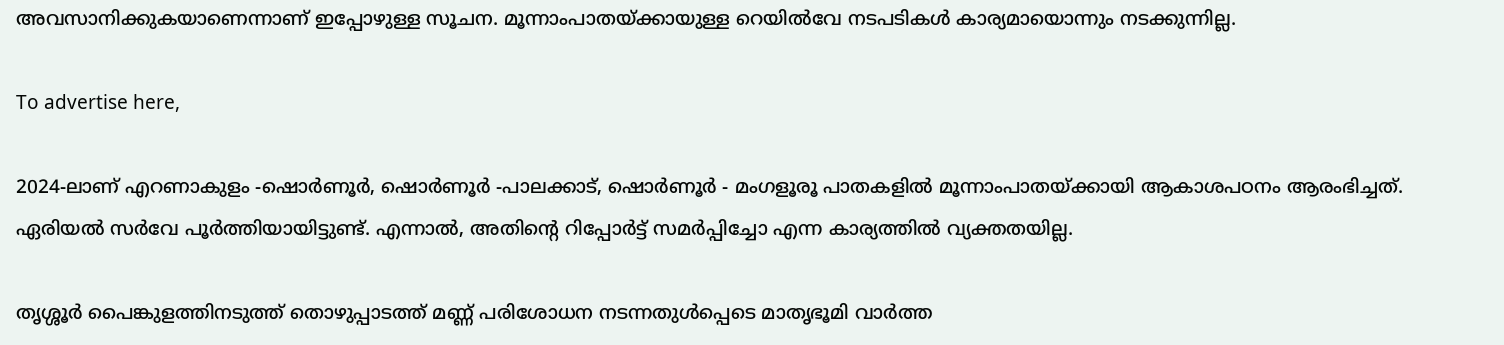അവസാനിക്കുകയാണെന്നാണ് ഇപ്പോഴുള്ള സൂചന. മൂന്നാംപാതയ്ക്കായുള്ള റെയിൽവേ നടപടികൾ കാര്യമായൊന്നും നടക്കുന്നില്ല.

To advertise here,

2024-ലാണ് എറണാകുളം -ഷൊർണൂർ, ഷൊർണൂർ -പാലക്കാട്, ഷൊർണൂർ - മംഗളൂരൂ പാതകളിൽ മൂന്നാംപാതയ്ക്കായി ആകാശപഠനം ആരംഭിച്ചത്. ഏരിയൽ സർവേ പൂർത്തിയായിട്ടുണ്ട്. എന്നാൽ, അതിന്റെ റിപ്പോർട്ട് സമർപ്പിച്ചോ എന്ന കാര്യത്തിൽ വ്യക്തതയില്ല.

തൃശ്ശൂർ പൈങ്കുളത്തിനടുത്ത് തൊഴുപ്പാടത്ത് മണ്ണ് പരിശോധന നടന്നതുൾപ്പെടെ മാതൃഭൂമി വാർത്ത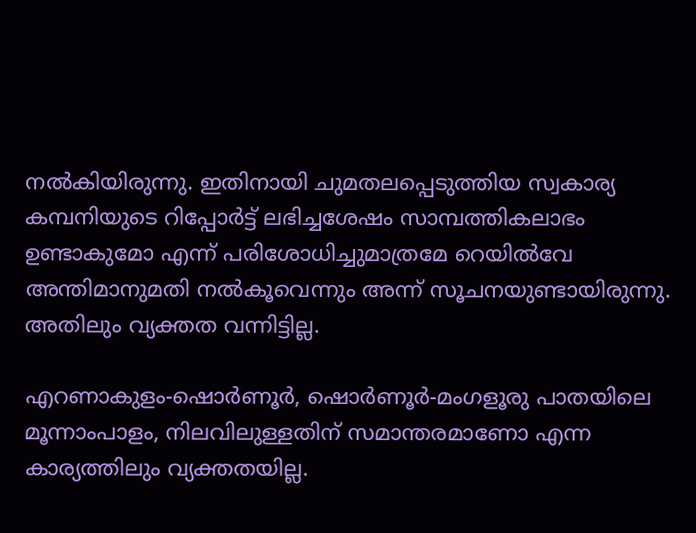നൽകിയിരുന്നു. ഇതിനായി ചുമതലപ്പെടുത്തിയ സ്വകാര്യ കമ്പനിയുടെ റിപ്പോർട്ട് ലഭിച്ചശേഷം സാമ്പത്തികലാഭം ഉണ്ടാകുമോ എന്ന് പരിശോധിച്ചുമാത്രമേ റെയിൽവേ അന്തിമാനുമതി നൽകൂവെന്നും അന്ന് സൂചനയുണ്ടായിരുന്നു. അതിലും വ്യക്തത വന്നിട്ടില്ല.

എറണാകുളം-ഷൊർണൂർ, ഷൊർണൂർ-മംഗളൂരു പാതയിലെ മൂന്നാംപാളം, നിലവിലുള്ളതിന് സമാന്തരമാണോ എന്ന കാര്യത്തിലും വ്യക്തതയില്ല.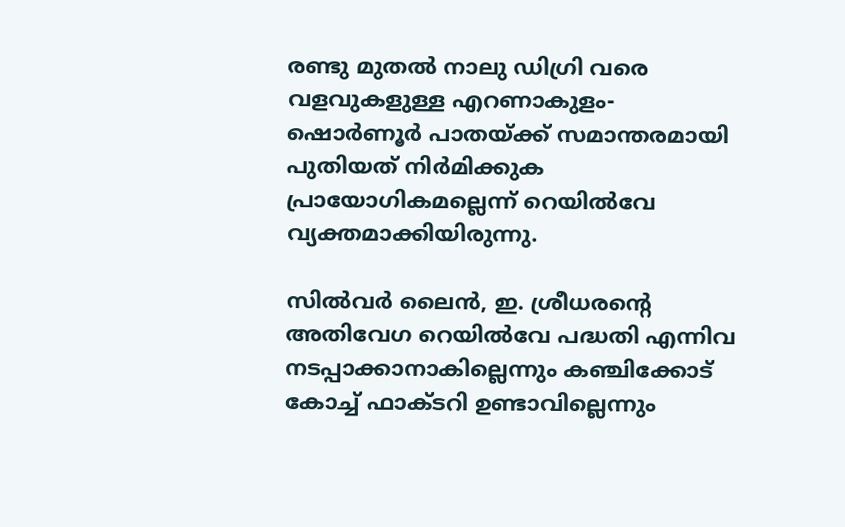രണ്ടു മുതൽ നാലു ഡിഗ്രി വരെ വളവുകളുള്ള എറണാകുളം-ഷൊർണൂർ പാതയ്ക്ക് സമാന്തരമായി പുതിയത് നിർമിക്കുക പ്രായോഗികമല്ലെന്ന് റെയിൽവേ വ്യക്തമാക്കിയിരുന്നു.

സിൽവർ ലൈൻ, ഇ. ശ്രീധരന്റെ അതിവേഗ റെയിൽവേ പദ്ധതി എന്നിവ നടപ്പാക്കാനാകില്ലെന്നും കഞ്ചിക്കോട് കോച്ച് ഫാക്ടറി ഉണ്ടാവില്ലെന്നും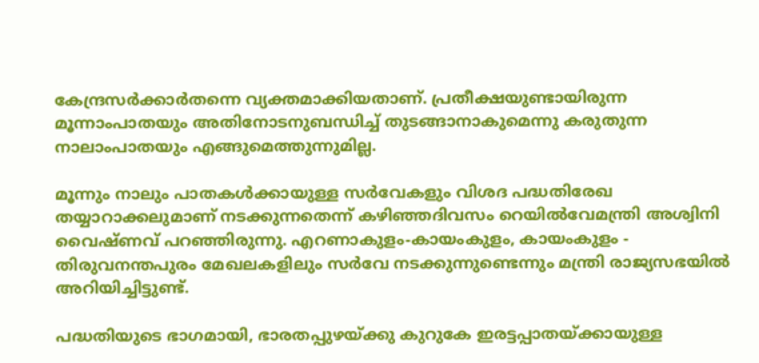കേന്ദ്രസർക്കാർതന്നെ വ്യക്തമാക്കിയതാണ്. പ്രതീക്ഷയുണ്ടായിരുന്ന മൂന്നാംപാതയും അതിനോടനുബന്ധിച്ച് തുടങ്ങാനാകുമെന്നു കരുതുന്ന നാലാംപാതയും എങ്ങുമെത്തുന്നുമില്ല.

മൂന്നും നാലും പാതകൾക്കായുള്ള സർവേകളും വിശദ പദ്ധതിരേഖ തയ്യാറാക്കലുമാണ് നടക്കുന്നതെന്ന് കഴിഞ്ഞദിവസം റെയിൽവേമന്ത്രി അശ്വിനി വൈഷ്ണവ് പറഞ്ഞിരുന്നു. എറണാകുളം-കായംകുളം, കായംകുളം - തിരുവനന്തപുരം മേഖലകളിലും സർവേ നടക്കുന്നുണ്ടെന്നും മന്ത്രി രാജ്യസഭയിൽ അറിയിച്ചിട്ടുണ്ട്.

പദ്ധതിയുടെ ഭാഗമായി, ഭാരതപ്പുഴയ്ക്കു കുറുകേ ഇരട്ടപ്പാതയ്ക്കായുള്ള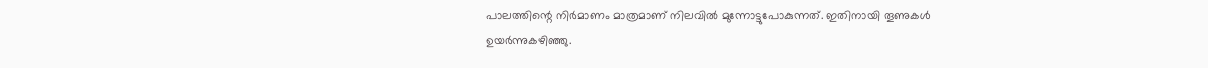പാലത്തിന്റെ നിർമാണം മാത്രമാണ് നിലവിൽ മുന്നോട്ടുപോകുന്നത്. ഇതിനായി തൂണുകൾ ഉയർന്നുകഴിഞ്ഞു.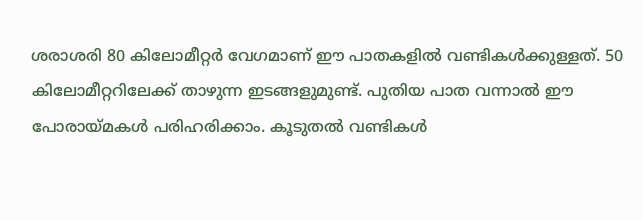ശരാശരി 80 കിലോമീറ്റർ വേഗമാണ് ഈ പാതകളിൽ വണ്ടികൾക്കുള്ളത്. 50 കിലോമീറ്ററിലേക്ക്‌ താഴുന്ന ഇടങ്ങളുമുണ്ട്. പുതിയ പാത വന്നാൽ ഈ പോരായ്മകൾ പരിഹരിക്കാം. കൂടുതൽ വണ്ടികൾ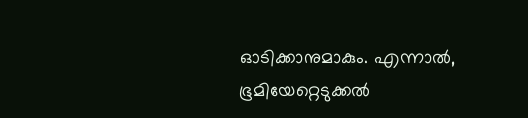ഓടിക്കാനുമാകും. എന്നാൽ, ഭൂമിയേറ്റെടുക്കൽ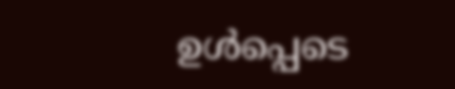ഉൾപ്പെടെ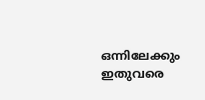ഒന്നിലേക്കും ഇതുവരെ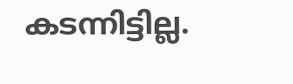കടന്നിട്ടില്ല.